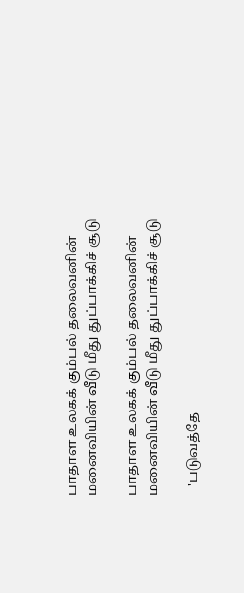பாதாள உலகக் கும்பல் தலைவனின் மனைவியின் வீடு மீது துப்பாக்கிச் சூடு

பாதாள உலகக் கும்பல் தலைவனின் மனைவியின் வீடு மீது துப்பாக்கிச் சூடு

   'படுவத்தே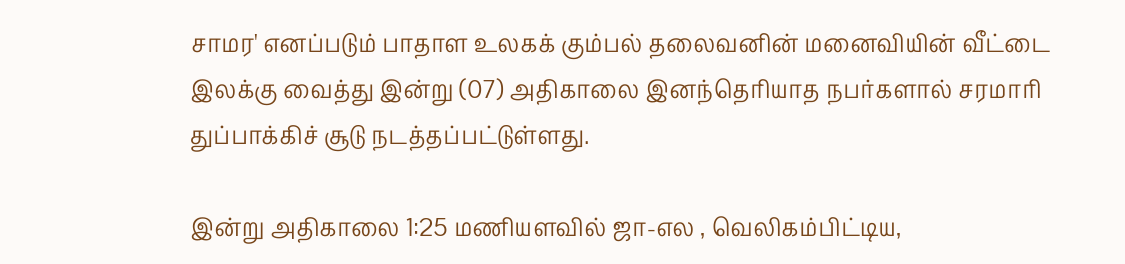சாமர' எனப்படும் பாதாள உலகக் கும்பல் தலைவனின் மனைவியின் வீட்டை இலக்கு வைத்து இன்று (07) அதிகாலை இனந்தெரியாத நபர்களால் சரமாரி துப்பாக்கிச் சூடு நடத்தப்பட்டுள்ளது.

இன்று அதிகாலை 1:25 மணியளவில் ஜா-எல , வெலிகம்பிட்டிய,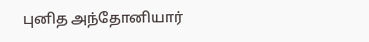புனித அந்தோனியார்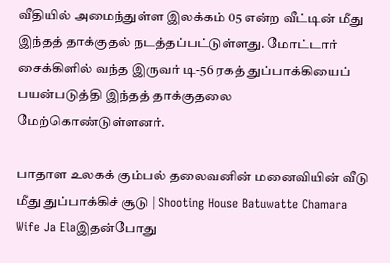வீதியில் அமைந்துள்ள இலக்கம் 05 என்ற வீட்டின் மீது இந்தத் தாக்குதல் நடத்தப்பட்டுள்ளது. மோட்டார் சைக்கிளில் வந்த இருவர் டி-56 ரகத் துப்பாக்கியைப் பயன்படுத்தி இந்தத் தாக்குதலை மேற்கொண்டுள்ளனர்.

பாதாள உலகக் கும்பல் தலைவனின் மனைவியின் வீடு மீது துப்பாக்கிச் சூடு | Shooting House Batuwatte Chamara Wife Ja Elaஇதன்போது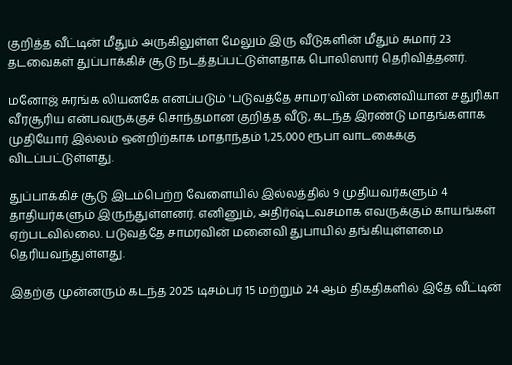குறித்த வீட்டின் மீதும் அருகிலுள்ள மேலும் இரு வீடுகளின் மீதும் சுமார் 23 தடவைகள் துப்பாக்கிச் சூடு நடத்தப்பட்டுள்ளதாக பொலிஸார் தெரிவித்தனர்.

மனோஜ் சுரங்க லியனகே எனப்படும் 'படுவத்தே சாமர'வின் மனைவியான சதுரிகா வீரசூரிய என்பவருக்குச் சொந்தமான குறித்த வீடு, கடந்த இரண்டு மாதங்களாக முதியோர் இல்லம் ஒன்றிற்காக மாதாந்தம் 1,25,000 ரூபா வாடகைக்கு விடப்பட்டுள்ளது.

துப்பாக்கிச் சூடு இடம்பெற்ற வேளையில் இல்லத்தில் 9 முதியவர்களும் 4 தாதியர்களும் இருந்துள்ளனர். எனினும், அதிர்ஷ்டவசமாக எவருக்கும் காயங்கள் ஏற்படவில்லை. படுவத்தே சாமரவின் மனைவி துபாயில் தங்கியுள்ளமை தெரியவந்துள்ளது.

இதற்கு முன்னரும் கடந்த 2025 டிசம்பர் 15 மற்றும் 24 ஆம் திகதிகளில் இதே வீட்டின்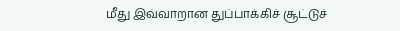மீது இவ்வாறான துப்பாக்கிச் சூட்டுச்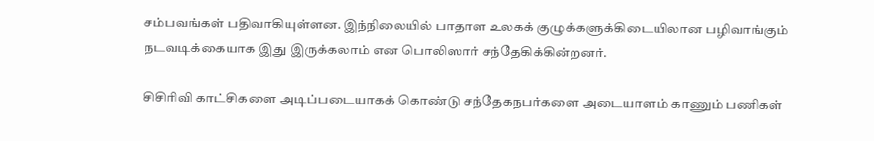சம்பவங்கள் பதிவாகியுள்ளன. இந்நிலையில் பாதாள உலகக் குழுக்களுக்கிடையிலான பழிவாங்கும் நடவடிக்கையாக இது இருக்கலாம் என பொலிஸார் சந்தேகிக்கின்றனர்.

சிசிரிவி காட்சிகளை அடிப்படையாகக் கொண்டு சந்தேகநபர்களை அடையாளம் காணும் பணிகள்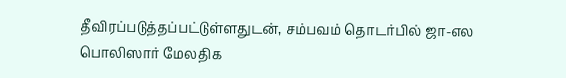தீவிரப்படுத்தப்பட்டுள்ளதுடன், சம்பவம் தொடர்பில் ஜா-எல பொலிஸார் மேலதிக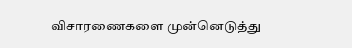விசாரணைகளை முன்னெடுத்து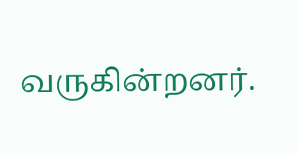வருகின்றனர்.